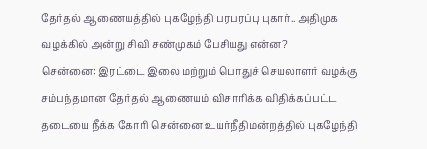தேர்தல் ஆணையத்தில் புகழேந்தி பரபரப்பு புகார்.. அதிமுக வழக்கில் அன்று சிவி சண்முகம் பேசியது என்ன?
சென்னை: இரட்டை இலை மற்றும் பொதுச் செயலாளர் வழக்கு சம்பந்தமான தேர்தல் ஆணையம் விசாரிக்க விதிக்கப்பட்ட தடையை நீக்க கோரி சென்னை உயர்நீதிமன்றத்தில் புகழேந்தி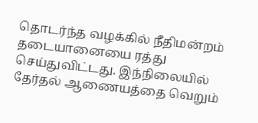தொடர்ந்த வழக்கில் நீதிமன்றம் தடையானையை ரத்து செய்துவிட்டது. இந்நிலையில் தேர்தல் ஆணையத்தை வெறும்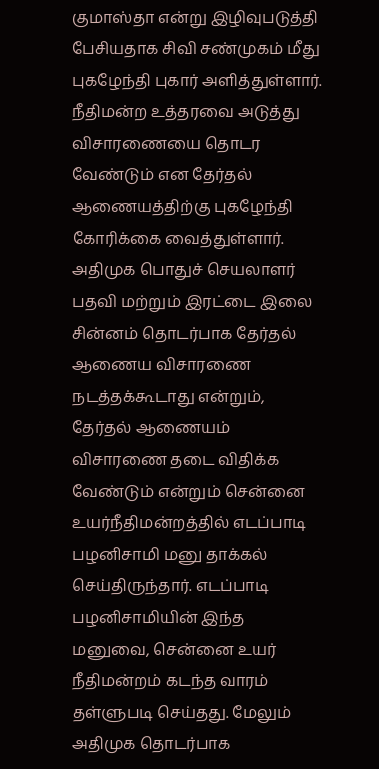குமாஸ்தா என்று இழிவுபடுத்தி பேசியதாக சிவி சண்முகம் மீது புகழேந்தி புகார் அளித்துள்ளார். நீதிமன்ற உத்தரவை அடுத்து விசாரணையை தொடர வேண்டும் என தேர்தல் ஆணையத்திற்கு புகழேந்தி கோரிக்கை வைத்துள்ளார்.
அதிமுக பொதுச் செயலாளர் பதவி மற்றும் இரட்டை இலை சின்னம் தொடர்பாக தேர்தல் ஆணைய விசாரணை நடத்தக்கூடாது என்றும், தேர்தல் ஆணையம் விசாரணை தடை விதிக்க வேண்டும் என்றும் சென்னை உயர்நீதிமன்றத்தில் எடப்பாடி பழனிசாமி மனு தாக்கல் செய்திருந்தார். எடப்பாடி பழனிசாமியின் இந்த மனுவை, சென்னை உயர் நீதிமன்றம் கடந்த வாரம் தள்ளுபடி செய்தது. மேலும் அதிமுக தொடர்பாக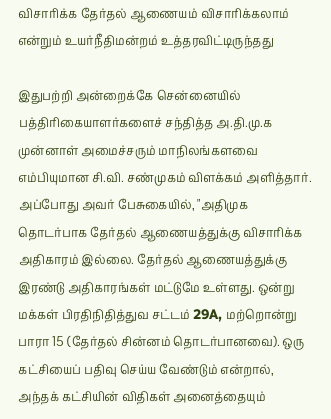விசாரிக்க தேர்தல் ஆணையம் விசாரிக்கலாம் என்றும் உயர்நீதிமன்றம் உத்தரவிட்டிருந்தது

இதுபற்றி அன்றைக்கே சென்னையில் பத்திரிகையாளர்களைச் சந்தித்த அ.தி.மு.க முன்னாள் அமைச்சரும் மாநிலங்களவை எம்பியுமான சி.வி. சண்முகம் விளக்கம் அளித்தார். அப்போது அவர் பேசுகையில், "அதிமுக தொடர்பாக தேர்தல் ஆணையத்துக்கு விசாரிக்க அதிகாரம் இல்லை. தேர்தல் ஆணையத்துக்கு இரண்டு அதிகாரங்கள் மட்டுமே உள்ளது. ஒன்று மக்கள் பிரதிநிதித்துவ சட்டம் 29A, மற்றொன்று பாரா 15 (தேர்தல் சின்னம் தொடர்பானவை). ஒரு கட்சியைப் பதிவு செய்ய வேண்டும் என்றால், அந்தக் கட்சியின் விதிகள் அனைத்தையும்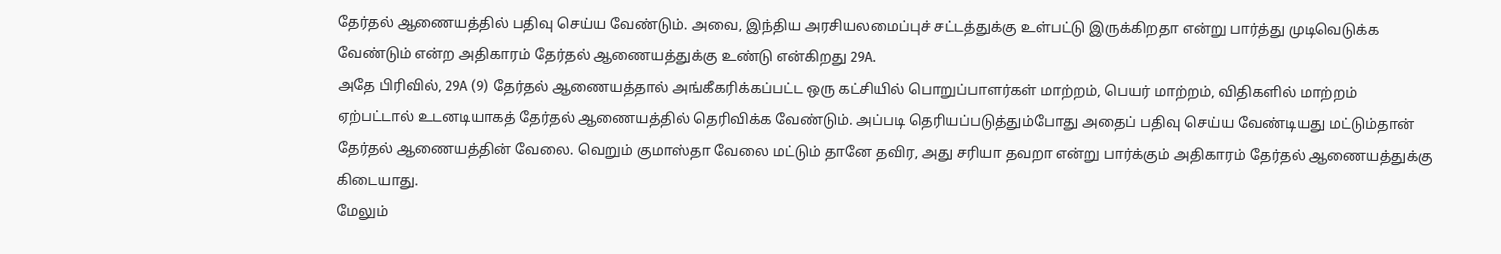தேர்தல் ஆணையத்தில் பதிவு செய்ய வேண்டும். அவை, இந்திய அரசியலமைப்புச் சட்டத்துக்கு உள்பட்டு இருக்கிறதா என்று பார்த்து முடிவெடுக்க வேண்டும் என்ற அதிகாரம் தேர்தல் ஆணையத்துக்கு உண்டு என்கிறது 29A.
அதே பிரிவில், 29A (9) தேர்தல் ஆணையத்தால் அங்கீகரிக்கப்பட்ட ஒரு கட்சியில் பொறுப்பாளர்கள் மாற்றம், பெயர் மாற்றம், விதிகளில் மாற்றம் ஏற்பட்டால் உடனடியாகத் தேர்தல் ஆணையத்தில் தெரிவிக்க வேண்டும். அப்படி தெரியப்படுத்தும்போது அதைப் பதிவு செய்ய வேண்டியது மட்டும்தான் தேர்தல் ஆணையத்தின் வேலை. வெறும் குமாஸ்தா வேலை மட்டும் தானே தவிர, அது சரியா தவறா என்று பார்க்கும் அதிகாரம் தேர்தல் ஆணையத்துக்கு கிடையாது.
மேலும்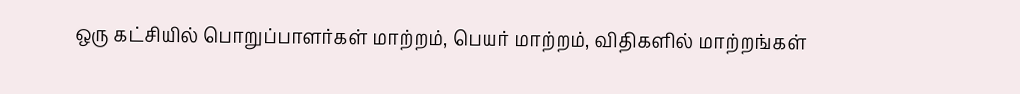ஒரு கட்சியில் பொறுப்பாளர்கள் மாற்றம், பெயர் மாற்றம், விதிகளில் மாற்றங்கள்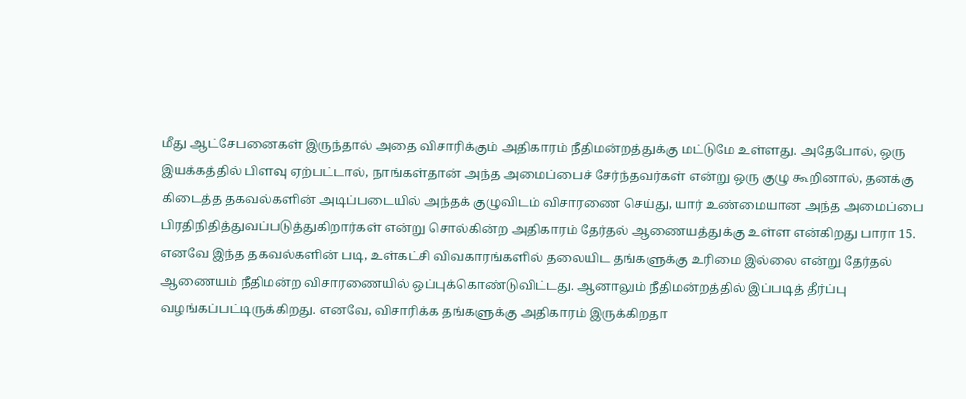மீது ஆட்சேபனைகள் இருந்தால் அதை விசாரிக்கும் அதிகாரம் நீதிமன்றத்துக்கு மட்டுமே உள்ளது. அதேபோல், ஒரு இயக்கத்தில் பிளவு ஏற்பட்டால், நாங்கள்தான் அந்த அமைப்பைச் சேர்ந்தவர்கள் என்று ஒரு குழு கூறினால், தனக்கு கிடைத்த தகவல்களின் அடிப்படையில் அந்தக் குழுவிடம் விசாரணை செய்து, யார் உண்மையான அந்த அமைப்பை பிரதிநிதித்துவப்படுத்துகிறார்கள் என்று சொல்கின்ற அதிகாரம் தேர்தல் ஆணையத்துக்கு உள்ள என்கிறது பாரா 15.
எனவே இந்த தகவல்களின் படி, உள்கட்சி விவகாரங்களில் தலையிட தங்களுக்கு உரிமை இல்லை என்று தேர்தல் ஆணையம் நீதிமன்ற விசாரணையில் ஒப்புக்கொண்டுவிட்டது. ஆனாலும் நீதிமன்றத்தில் இப்படித் தீர்ப்பு வழங்கப்பட்டிருக்கிறது. எனவே, விசாரிக்க தங்களுக்கு அதிகாரம் இருக்கிறதா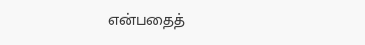என்பதைத்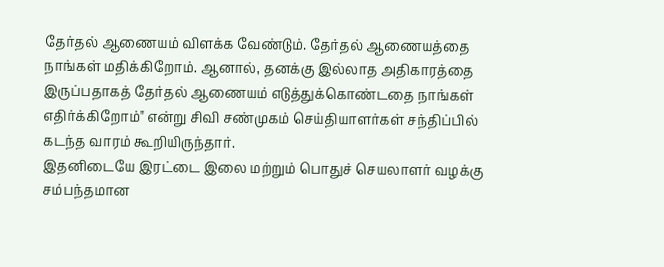தேர்தல் ஆணையம் விளக்க வேண்டும். தேர்தல் ஆணையத்தை நாங்கள் மதிக்கிறோம். ஆனால், தனக்கு இல்லாத அதிகாரத்தை இருப்பதாகத் தேர்தல் ஆணையம் எடுத்துக்கொண்டதை நாங்கள் எதிர்க்கிறோம்" என்று சிவி சண்முகம் செய்தியாளர்கள் சந்திப்பில் கடந்த வாரம் கூறியிருந்தார்.
இதனிடையே இரட்டை இலை மற்றும் பொதுச் செயலாளர் வழக்கு சம்பந்தமான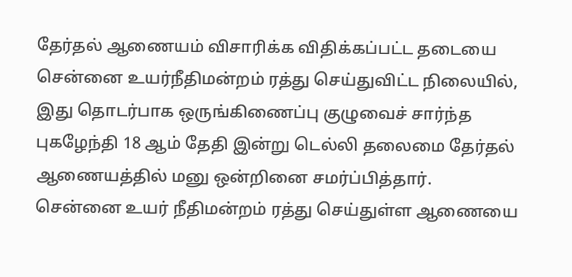தேர்தல் ஆணையம் விசாரிக்க விதிக்கப்பட்ட தடையை சென்னை உயர்நீதிமன்றம் ரத்து செய்துவிட்ட நிலையில், இது தொடர்பாக ஒருங்கிணைப்பு குழுவைச் சார்ந்த புகழேந்தி 18 ஆம் தேதி இன்று டெல்லி தலைமை தேர்தல் ஆணையத்தில் மனு ஒன்றினை சமர்ப்பித்தார்.
சென்னை உயர் நீதிமன்றம் ரத்து செய்துள்ள ஆணையை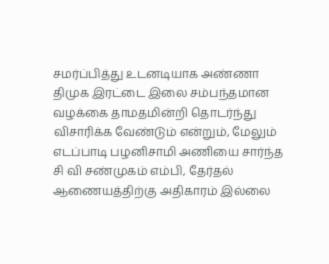சமர்ப்பித்து உடனடியாக அண்ணா திமுக இரட்டை இலை சம்பந்தமான வழக்கை தாமதமின்றி தொடர்ந்து விசாரிக்க வேண்டும் என்றும், மேலும் எடப்பாடி பழனிசாமி அணியை சார்ந்த சி வி சண்முகம் எம்பி, தேர்தல் ஆணையத்திற்கு அதிகாரம் இல்லை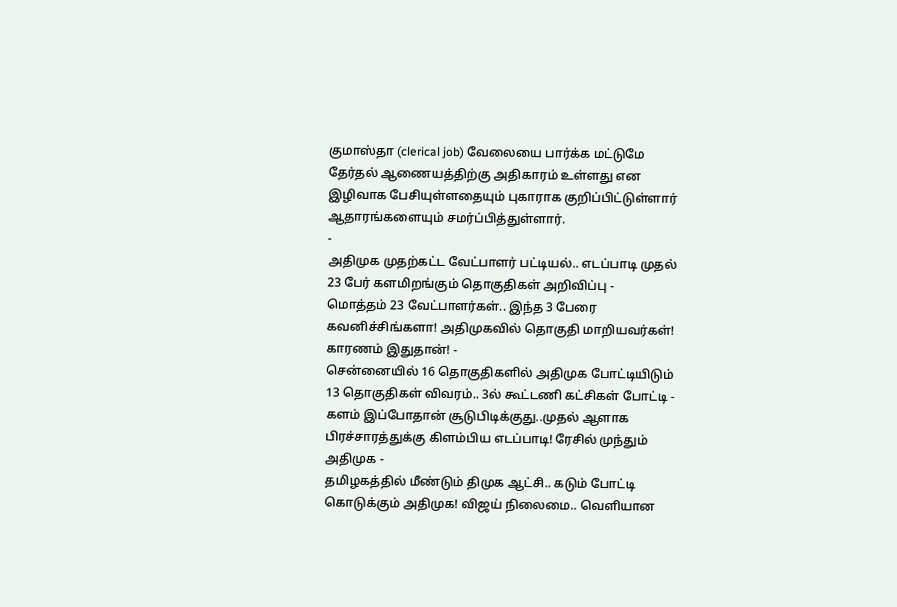குமாஸ்தா (clerical job) வேலையை பார்க்க மட்டுமே தேர்தல் ஆணையத்திற்கு அதிகாரம் உள்ளது என இழிவாக பேசியுள்ளதையும் புகாராக குறிப்பிட்டுள்ளார் ஆதாரங்களையும் சமர்ப்பித்துள்ளார்.
-
அதிமுக முதற்கட்ட வேட்பாளர் பட்டியல்.. எடப்பாடி முதல் 23 பேர் களமிறங்கும் தொகுதிகள் அறிவிப்பு -
மொத்தம் 23 வேட்பாளர்கள்.. இந்த 3 பேரை கவனிச்சிங்களா! அதிமுகவில் தொகுதி மாறியவர்கள்! காரணம் இதுதான்! -
சென்னையில் 16 தொகுதிகளில் அதிமுக போட்டியிடும் 13 தொகுதிகள் விவரம்.. 3ல் கூட்டணி கட்சிகள் போட்டி -
களம் இப்போதான் சூடுபிடிக்குது..முதல் ஆளாக பிரச்சாரத்துக்கு கிளம்பிய எடப்பாடி! ரேசில் முந்தும் அதிமுக -
தமிழகத்தில் மீண்டும் திமுக ஆட்சி.. கடும் போட்டி கொடுக்கும் அதிமுக! விஜய் நிலைமை.. வெளியான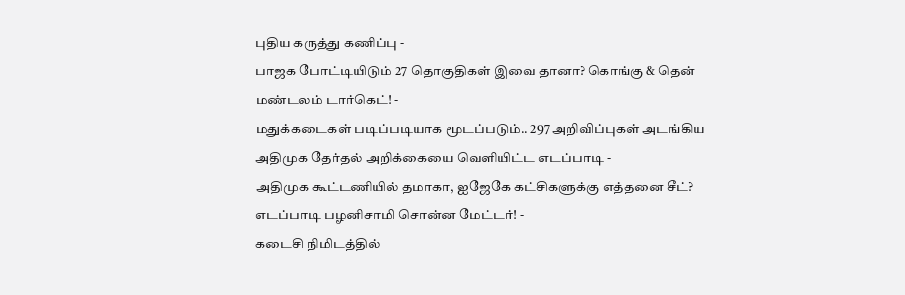புதிய கருத்து கணிப்பு -
பாஜக போட்டியிடும் 27 தொகுதிகள் இவை தானா? கொங்கு & தென் மண்டலம் டார்கெட்! -
மதுக்கடைகள் படிப்படியாக மூடப்படும்.. 297 அறிவிப்புகள் அடங்கிய அதிமுக தேர்தல் அறிக்கையை வெளியிட்ட எடப்பாடி -
அதிமுக கூட்டணியில் தமாகா, ஐஜேகே கட்சிகளுக்கு எத்தனை சீட்? எடப்பாடி பழனிசாமி சொன்ன மேட்டர்! -
கடைசி நிமிடத்தில்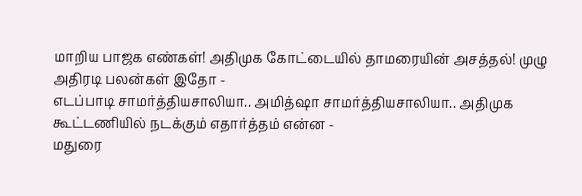மாறிய பாஜக எண்கள்! அதிமுக கோட்டையில் தாமரையின் அசத்தல்! முழு அதிரடி பலன்கள் இதோ -
எடப்பாடி சாமர்த்தியசாலியா.. அமித்ஷா சாமர்த்தியசாலியா.. அதிமுக கூட்டணியில் நடக்கும் எதார்த்தம் என்ன -
மதுரை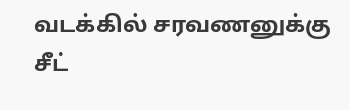வடக்கில் சரவணனுக்கு சீட்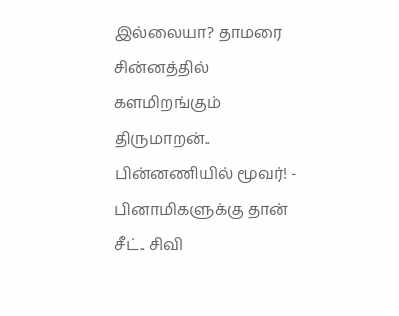இல்லையா? தாமரை சின்னத்தில் களமிறங்கும் திருமாறன்.. பின்னணியில் மூவர்! -
பினாமிகளுக்கு தான் சீட்.. சிவி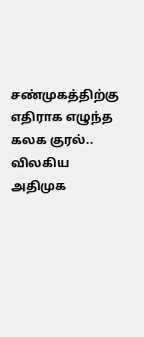சண்முகத்திற்கு எதிராக எழுந்த கலக குரல்.. விலகிய அதிமுக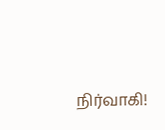நிர்வாகி!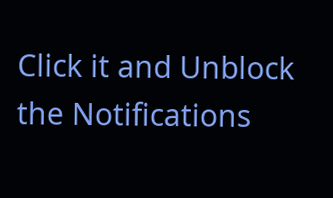Click it and Unblock the Notifications